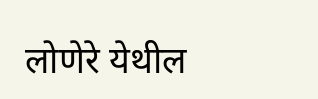लोणेरे येथील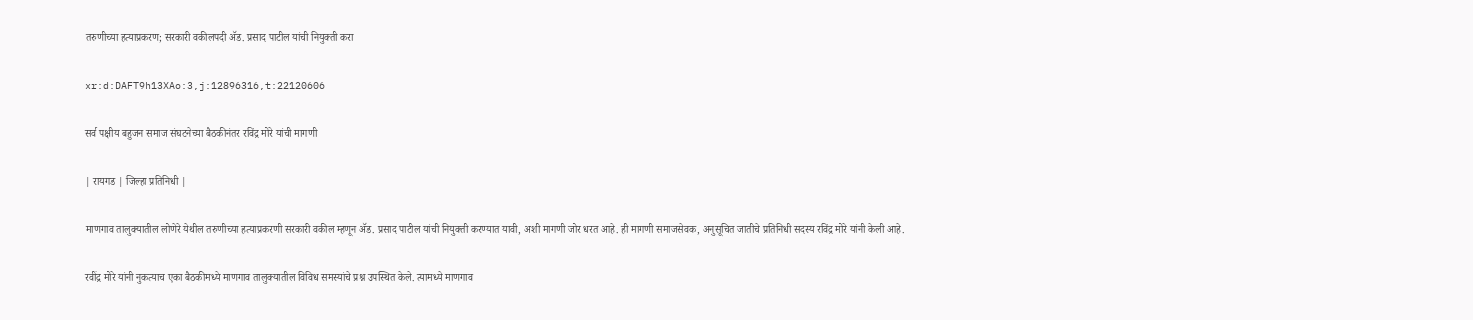तरुणीच्या हत्याप्रकरण; सरकारी वकीलपदी ॲड. प्रसाद पाटील यांची नियुक्ती करा

xr:d:DAFT9h13XAo:3,j:12896316,t:22120606

सर्व पक्षीय बहुजन समाज संघटनेच्या बैठकीनंतर रविंद्र मोरे यांची मागणी

| रायगड | जिल्हा प्रतिनिधी |

माणगाव तालुक्यातील लोणेरे येथील तरुणीच्या हत्याप्रकरणी सरकारी वकील म्हणून ॲड. प्रसाद पाटील यांची नियुक्ती करण्यात यावी, अशी मागणी जोर धरत आहे. ही मागणी समाजसेवक, अनुसूचित जातीचे प्रतिनिधी सदस्य रविंद्र मोरे यांनी केली आहे.

रवींद्र मोरे यांनी नुकत्याच एका बैठकीमध्ये माणगाव तालुक्यातील विविध समस्यांचे प्रश्न उपस्थित केले. त्यामध्ये माणगाव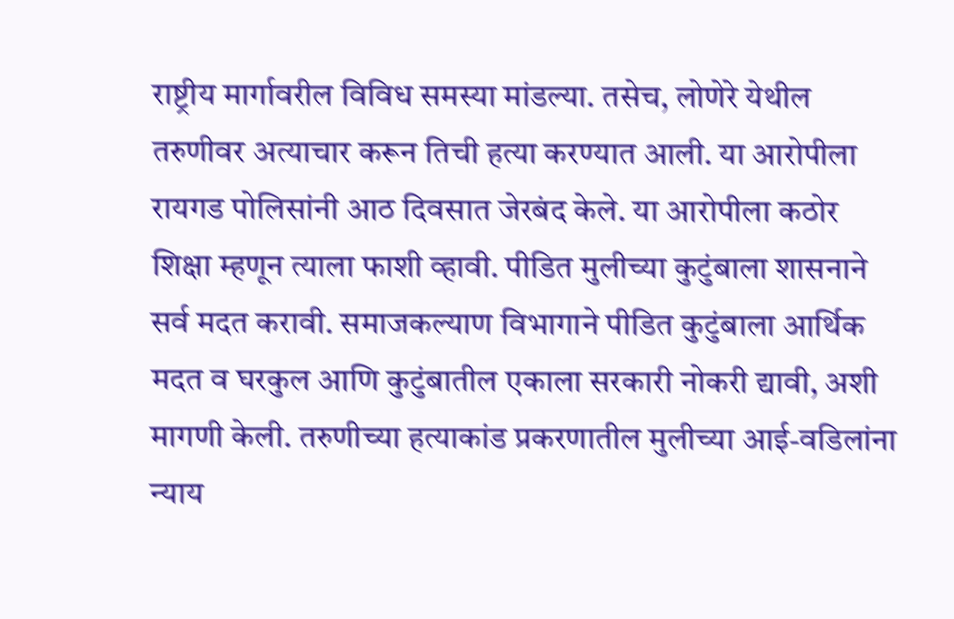राष्ट्रीय मार्गावरील विविध समस्या मांडल्या. तसेच, लोणेरे येथील तरुणीवर अत्याचार करून तिची हत्या करण्यात आली. या आरोपीला रायगड पोलिसांनी आठ दिवसात जेरबंद केले. या आरोपीला कठोर शिक्षा म्हणून त्याला फाशी व्हावी. पीडित मुलीच्या कुटुंबाला शासनाने सर्व मदत करावी. समाजकल्याण विभागाने पीडित कुटुंबाला आर्थिक मदत व घरकुल आणि कुटुंबातील एकाला सरकारी नोकरी द्यावी, अशी मागणी केली. तरुणीच्या हत्याकांड प्रकरणातील मुलीच्या आई-वडिलांना न्याय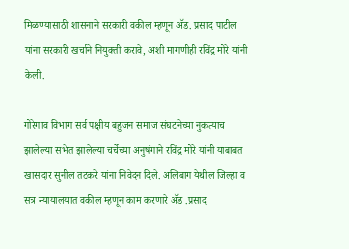मिळण्यासाठी शासनाने सरकारी वकील म्हणून ॲड. प्रसाद पाटील यांना सरकारी खर्चाने नियुक्ती करावे, अशी मागणीही रविंद्र मोरे यांनी केली.

गोरेगाव विभाग सर्व पक्षीय बहुजन समाज संघटनेच्या नुकत्याच झालेल्या सभेत झालेल्या चर्चेच्या अनुषंगाने रविंद्र मोरे यांनी याबाबत खासदार सुनील तटकरे यांना निवेदन दिले. अलिबाग येथील जिल्हा व सत्र न्यायालयात वकील म्हणून काम करणारे ॲड .प्रसाद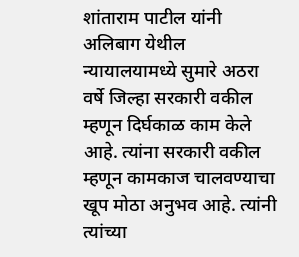शांताराम पाटील यांनी अलिबाग येथील न्यायालयामध्ये सुमारे अठरा वर्षे जिल्हा सरकारी वकील म्हणून दिर्घकाळ काम केले आहे. त्यांना सरकारी वकील म्हणून कामकाज चालवण्याचा खूप मोठा अनुभव आहे. त्यांनी त्यांच्या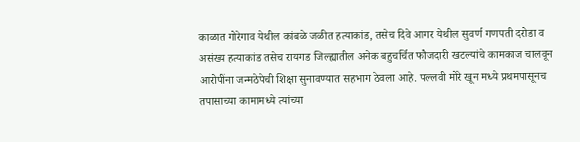काळात गोरेगाव येथील कांबळे जळीत हत्याकांड, तसेच दिवे आगर येथील सुवर्ण गणपती दरोडा व असंख्य हत्याकांड तसेच रायगड जिल्ह्यातील अनेक बहुचर्चित फौजदारी खटल्यांचे कामकाज चालवून आरोपींना जन्मठेपेची शिक्षा सुनावण्यात सहभाग ठेवला आहे. पल्लवी मोरे खून मध्ये प्रथमपासूनच तपासाच्या कामामध्ये त्यांच्या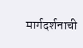मार्गदर्शनाची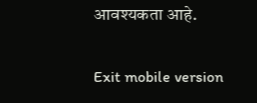आवश्यकता आहे.

Exit mobile version